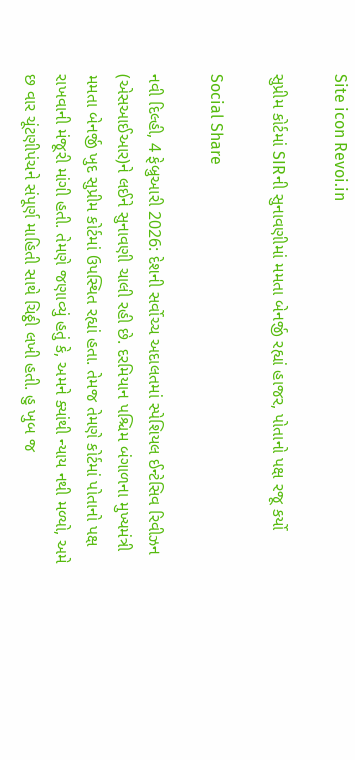Site icon Revoi.in

સુપ્રીમ કોર્ટમાં SIRની સુનાવણીમાં મમતા બેનર્જી રહ્યાં હાજર, પોતાનો પક્ષ રજૂ કર્યો

Social Share

નવી દિલ્હી, 4 ફેબ્રુઆરી 2026: દેશની સર્વોચ્ચ અદાલતમાં સ્પેશિયલ ઈન્ટેસિવ રિવીઝન (એસઆઈઆર)ને લઈને સુનાવણી ચાલી રહી છે. દરમિયાન પશ્ચિમ બંગાળના મુખ્યમંત્રી મમતા બેનર્જી ખુદ સુપ્રીમ કોર્ટમાં ઉપસ્થિત રહ્યાં હતા. તેમજ તેમણે કોર્ટમાં પોતાનો પક્ષ રાખવાની મંજૂરી માંગી હતી. તેમણે જણાવ્યું હતું કે, અમને ક્યાંથી ન્યાય નથી મળ્યો, અમે છ વાર ચૂંટણીપંચને સંપૂર્ણ માહિતી સાથે ચિઠ્ઠી લખી હતી. હુ ખુબ જ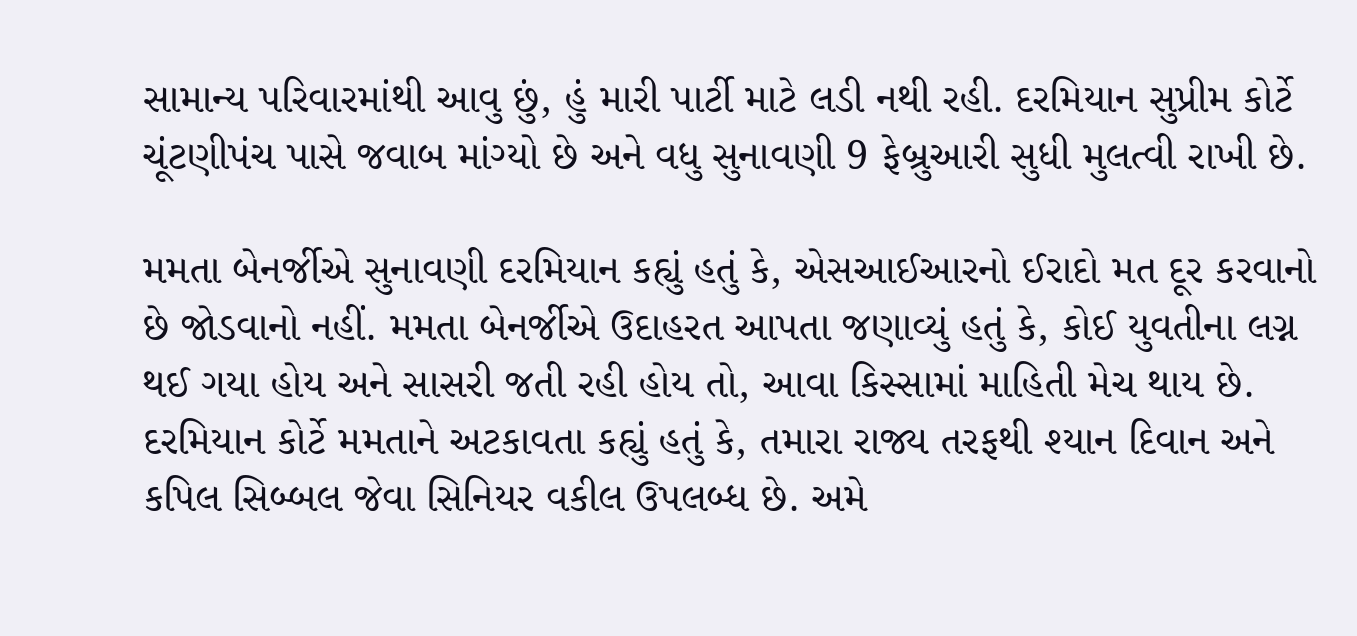સામાન્ય પરિવારમાંથી આવુ છું, હું મારી પાર્ટી માટે લડી નથી રહી. દરમિયાન સુપ્રીમ કોર્ટે ચૂંટણીપંચ પાસે જવાબ માંગ્યો છે અને વધુ સુનાવણી 9 ફેબ્રુઆરી સુધી મુલત્વી રાખી છે.

મમતા બેનર્જીએ સુનાવણી દરમિયાન કહ્યું હતું કે, એસઆઈઆરનો ઈરાદો મત દૂર કરવાનો છે જોડવાનો નહીં. મમતા બેનર્જીએ ઉદાહરત આપતા જણાવ્યું હતું કે, કોઈ યુવતીના લગ્ન થઈ ગયા હોય અને સાસરી જતી રહી હોય તો, આવા કિસ્સામાં માહિતી મેચ થાય છે. દરમિયાન કોર્ટે મમતાને અટકાવતા કહ્યું હતું કે, તમારા રાજ્ય તરફથી શ્યાન દિવાન અને કપિલ સિબ્બલ જેવા સિનિયર વકીલ ઉપલબ્ધ છે. અમે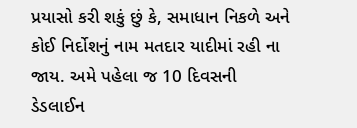પ્રયાસો કરી શકું છું કે, સમાધાન નિકળે અને કોઈ નિર્દોશનું નામ મતદાર યાદીમાં રહી ના જાય. અમે પહેલા જ 10 દિવસની ડેડલાઈન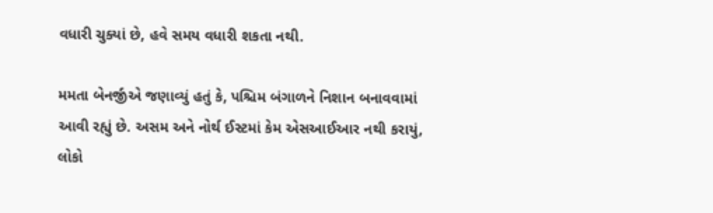વધારી ચુક્યાં છે, હવે સમય વધારી શકતા નથી.

મમતા બેનર્જીએ જણાવ્યું હતું કે, પશ્ચિમ બંગાળને નિશાન બનાવવામાં આવી રહ્યું છે. અસમ અને નોર્થ ઈસ્ટમાં કેમ એસઆઈઆર નથી કરાયું, લોકો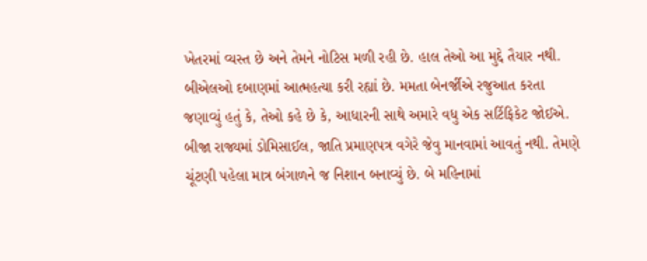ખેતરમાં વ્યસ્ત છે અને તેમને નોટિસ મળી રહી છે. હાલ તેઓ આ મુદ્દે તૈયાર નથી. બીએલઓ દબાણમાં આત્મહત્યા કરી રહ્યાં છે. મમતા બેનર્જીએ રજુઆત કરતા જણાવ્યું હતું કે, તેઓ કહે છે કે, આધારની સાથે અમારે વધુ એક સર્ટિફિકેટ જોઈએ. બીજા રાજ્યમાં ડોમિસાઈલ, જાતિ પ્રમાણપત્ર વગેરે જેવુ માનવામાં આવતું નથી. તેમણે ચૂંટણી પહેલા માત્ર બંગાળને જ નિશાન બનાવ્યું છે. બે મહિનામાં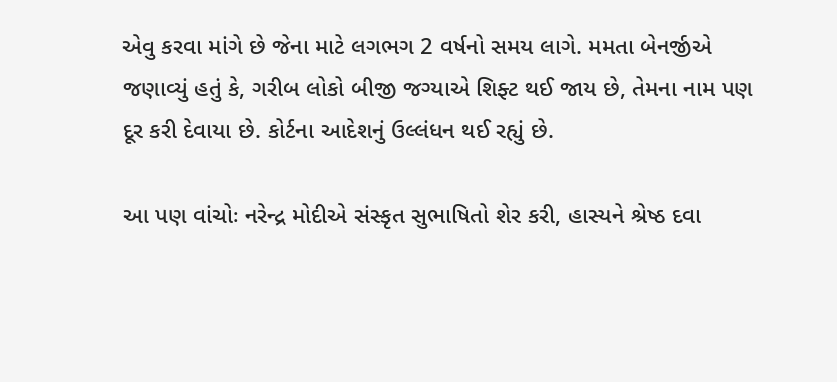એવુ કરવા માંગે છે જેના માટે લગભગ 2 વર્ષનો સમય લાગે. મમતા બેનર્જીએ જણાવ્યું હતું કે, ગરીબ લોકો બીજી જગ્યાએ શિફ્ટ થઈ જાય છે, તેમના નામ પણ દૂર કરી દેવાયા છે. કોર્ટના આદેશનું ઉલ્લંધન થઈ રહ્યું છે.

આ પણ વાંચોઃ નરેન્દ્ર મોદીએ સંસ્કૃત સુભાષિતો શેર કરી, હાસ્યને શ્રેષ્ઠ દવા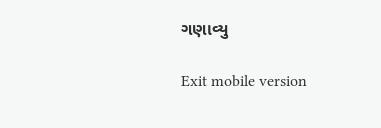ગણાવ્યુ

Exit mobile version